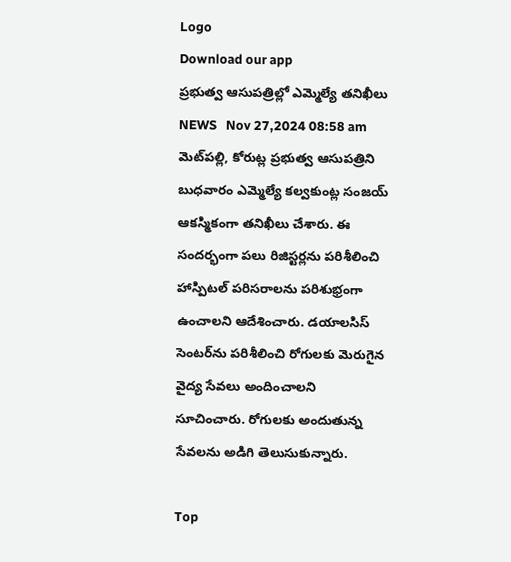Logo
Download our app
ప్రభుత్వ ఆసుపత్రిల్లో ఎమ్మెల్యే తనిఖీలు
NEWS   Nov 27,2024 08:58 am
మెట్‌ప‌ల్లి, కోరుట్ల ప్రభుత్వ ఆసుపత్రిని బుధవారం ఎమ్మెల్యే కల్వకుంట్ల సంజయ్ ఆక‌స్మికంగా తనిఖీలు చేశారు. ఈ సందర్భంగా పలు రిజిస్టర్లను పరిశీలించి హాస్పిటల్ పరిసరాలను పరిశుభ్రంగా ఉంచాలని ఆదేశించారు. డయాలసిస్ సెంటర్‌ను పరిశీలించి రోగులకు మెరుగైన వైద్య సేవలు అందించాలని సూచించారు. రోగులకు అందుతున్న సేవలను అడిగి తెలుసుకున్నారు.

Top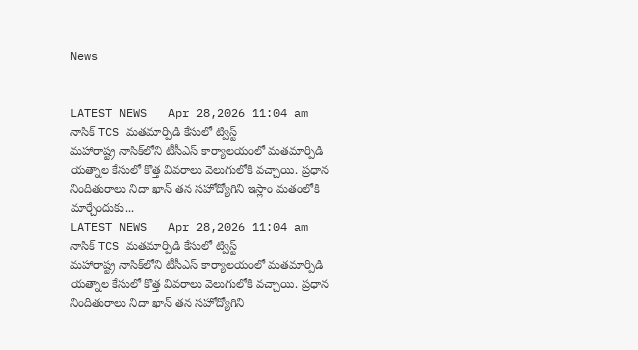News


LATEST NEWS   Apr 28,2026 11:04 am
నాసిక్ TCS మతమార్పిడి కేసులో ట్విస్ట్
మహారాష్ట్ర నాసిక్‌లోని టీసీఎస్ కార్యాలయంలో మతమార్పిడి యత్నాల కేసులో కొత్త వివరాలు వెలుగులోకి వచ్చాయి. ప్రధాన నిందితురాలు నిదా ఖాన్ తన సహోద్యోగిని ఇస్లాం మతంలోకి మార్చేందుకు...
LATEST NEWS   Apr 28,2026 11:04 am
నాసిక్ TCS మతమార్పిడి కేసులో ట్విస్ట్
మహారాష్ట్ర నాసిక్‌లోని టీసీఎస్ కార్యాలయంలో మతమార్పిడి యత్నాల కేసులో కొత్త వివరాలు వెలుగులోకి వచ్చాయి. ప్రధాన నిందితురాలు నిదా ఖాన్ తన సహోద్యోగిని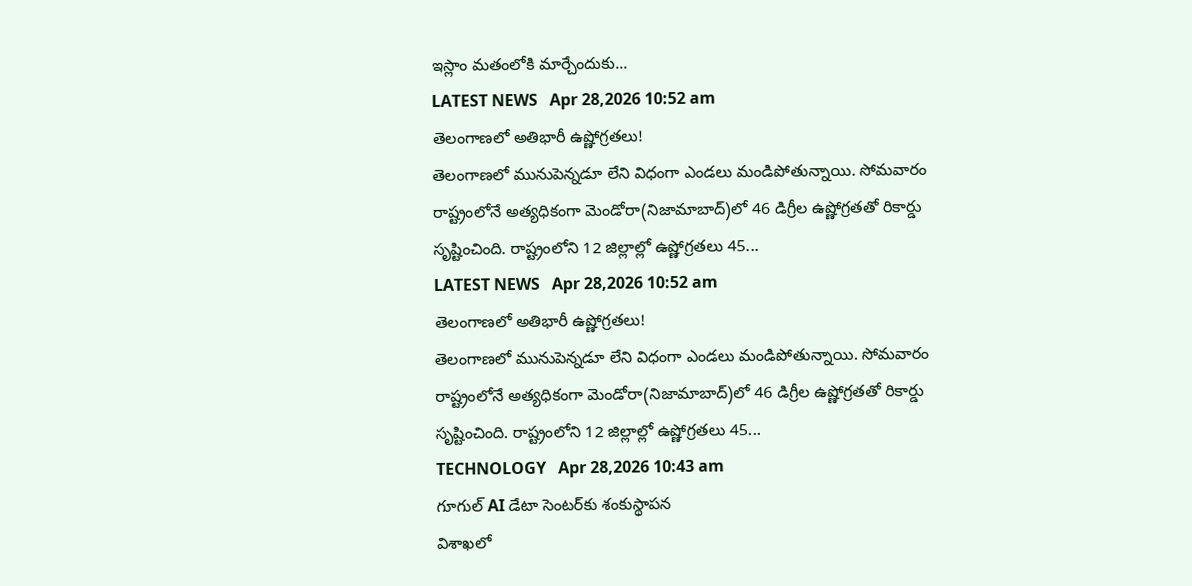ఇస్లాం మతంలోకి మార్చేందుకు...
LATEST NEWS   Apr 28,2026 10:52 am
తెలంగాణలో అతిభారీ ఉష్ణోగ్రతలు!
తెలంగాణలో మునుపెన్నడూ లేని విధంగా ఎండలు మండిపోతున్నాయి. సోమవారం రాష్ట్రంలోనే అత్యధికంగా మెండోరా(నిజామాబాద్)లో 46 డిగ్రీల ఉష్ణోగ్రతతో రికార్డు సృష్టించింది. రాష్ట్రంలోని 12 జిల్లాల్లో ఉష్ణోగ్రతలు 45...
LATEST NEWS   Apr 28,2026 10:52 am
తెలంగాణలో అతిభారీ ఉష్ణోగ్రతలు!
తెలంగాణలో మునుపెన్నడూ లేని విధంగా ఎండలు మండిపోతున్నాయి. సోమవారం రాష్ట్రంలోనే అత్యధికంగా మెండోరా(నిజామాబాద్)లో 46 డిగ్రీల ఉష్ణోగ్రతతో రికార్డు సృష్టించింది. రాష్ట్రంలోని 12 జిల్లాల్లో ఉష్ణోగ్రతలు 45...
TECHNOLOGY   Apr 28,2026 10:43 am
గూగుల్‌ AI డేటా సెంటర్‌కు శంకుస్థాపన
విశాఖలో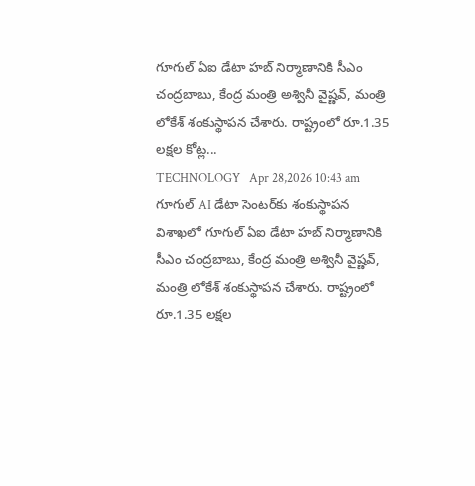గూగుల్ ఏఐ డేటా హబ్ నిర్మాణానికి సీఎం చంద్రబాబు, కేంద్ర మంత్రి అశ్వినీ వైష్ణవ్, మంత్రి లోకేశ్ శంకుస్థాపన చేశారు. రాష్ట్రంలో రూ.1.35 లక్షల కోట్ల...
TECHNOLOGY   Apr 28,2026 10:43 am
గూగుల్‌ AI డేటా సెంటర్‌కు శంకుస్థాపన
విశాఖలో గూగుల్ ఏఐ డేటా హబ్ నిర్మాణానికి సీఎం చంద్రబాబు, కేంద్ర మంత్రి అశ్వినీ వైష్ణవ్, మంత్రి లోకేశ్ శంకుస్థాపన చేశారు. రాష్ట్రంలో రూ.1.35 లక్షల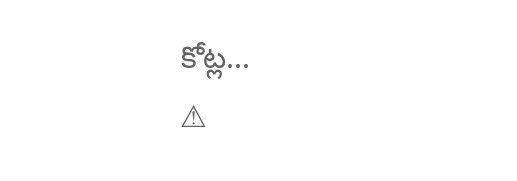కోట్ల...
⚠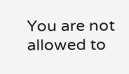You are not allowed to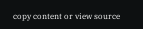copy content or view source